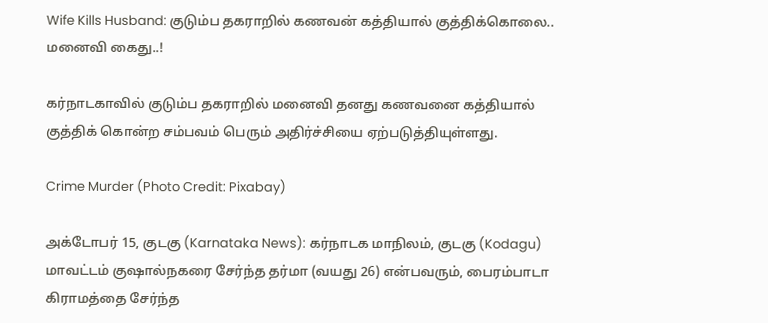Wife Kills Husband: குடும்ப தகராறில் கணவன் கத்தியால் குத்திக்கொலை.. மனைவி கைது..!

கர்நாடகாவில் குடும்ப தகராறில் மனைவி தனது கணவனை கத்தியால் குத்திக் கொன்ற சம்பவம் பெரும் அதிர்ச்சியை ஏற்படுத்தியுள்ளது.

Crime Murder (Photo Credit: Pixabay)

அக்டோபர் 15, குடகு (Karnataka News): கர்நாடக மாநிலம், குடகு (Kodagu) மாவட்டம் குஷால்நகரை சேர்ந்த தர்மா (வயது 26) என்பவரும், பைரம்பாடா கிராமத்தை சேர்ந்த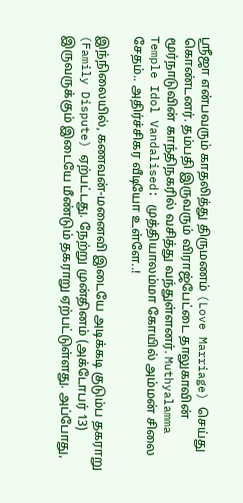ஸ்ரீஜா என்பவரும் காதலித்து திருமணம் (Love Marriage) செய்து கொண்டனர். தம்பதி இருவரும் விராஜ்பேட்டை தாலுகாவின் மூர்நாடுவின் காந்திநகரில் வசித்து வந்துள்ளனர். Muthyalamma Temple Idol Vandalised: முத்தியாலம்மா கோயில் அம்மன் சிலை சேதம்.. அதிர்ச்சிகர வீடியோ உள்ளே..!

இந்நிலையில், கணவன்-மனைவி இடையே அடிக்கடி குடும்ப தகராறு (Family Dispute) ஏற்பட்டது. நேற்று முன்தினம் (அக்டோபர் 13) இருவருக்கும் இடையே மீண்டும் தகராறு ஏற்பட்டுள்ளது. அப்போது,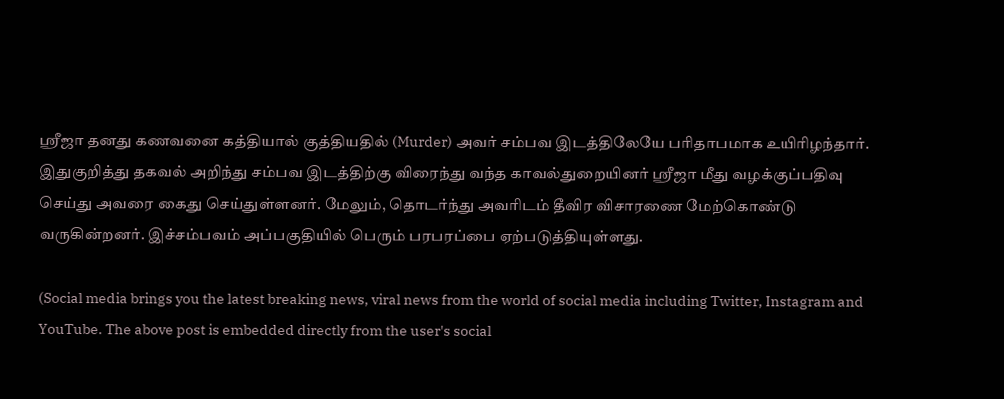ஸ்ரீஜா தனது கணவனை கத்தியால் குத்தியதில் (Murder) அவர் சம்பவ இடத்திலேயே பரிதாபமாக உயிரிழந்தார். இதுகுறித்து தகவல் அறிந்து சம்பவ இடத்திற்கு விரைந்து வந்த காவல்துறையினர் ஸ்ரீஜா மீது வழக்குப்பதிவு செய்து அவரை கைது செய்துள்ளனர். மேலும், தொடர்ந்து அவரிடம் தீவிர விசாரணை மேற்கொண்டு வருகின்றனர். இச்சம்பவம் அப்பகுதியில் பெரும் பரபரப்பை ஏற்படுத்தியுள்ளது.

(Social media brings you the latest breaking news, viral news from the world of social media including Twitter, Instagram and YouTube. The above post is embedded directly from the user's social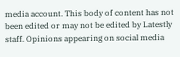media account. This body of content has not been edited or may not be edited by Latestly staff. Opinions appearing on social media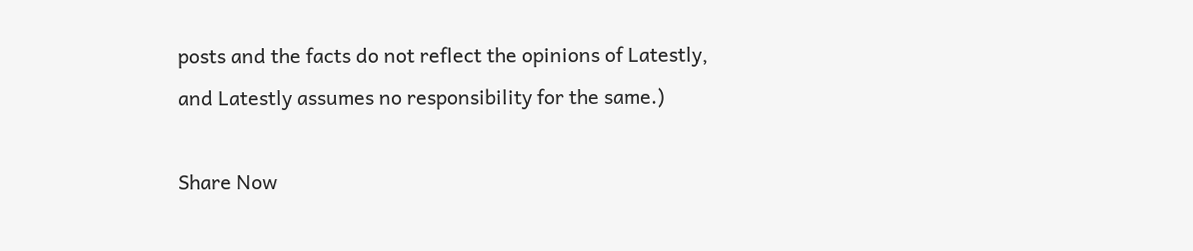posts and the facts do not reflect the opinions of Latestly, and Latestly assumes no responsibility for the same.)

Share Now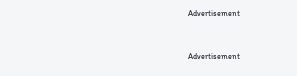Advertisement


Advertisement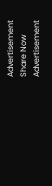Advertisement
Share Now
Advertisement